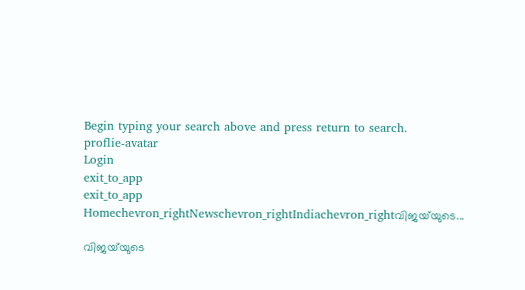Begin typing your search above and press return to search.
proflie-avatar
Login
exit_to_app
exit_to_app
Homechevron_rightNewschevron_rightIndiachevron_rightവിജയ്‍യുടെ...

വിജയ്‍യുടെ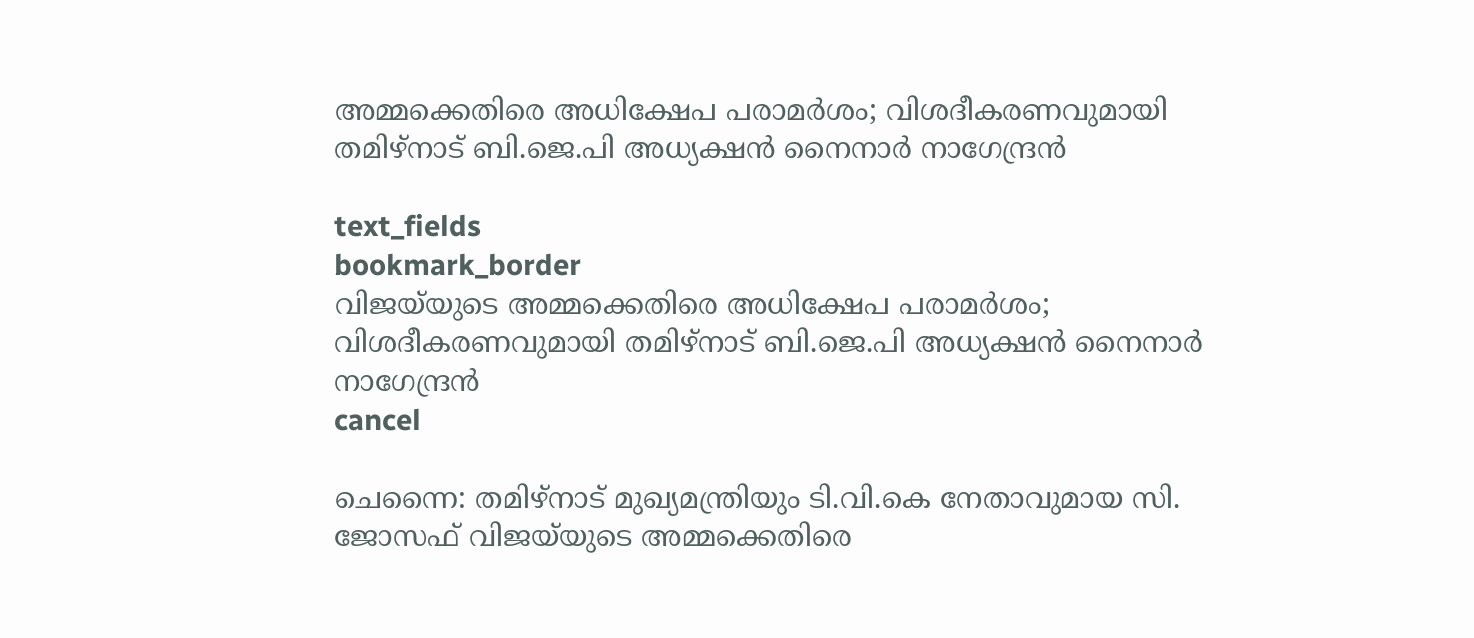അമ്മക്കെതിരെ അധിക്ഷേപ പരാമർശം; വിശദീകരണവുമായി തമിഴ്നാട് ബി.ജെ.പി അധ്യക്ഷൻ നൈനാർ നാഗേന്ദ്രൻ

text_fields
bookmark_border
വിജയ്‍യുടെ അമ്മക്കെതിരെ അധിക്ഷേപ പരാമർശം; വിശദീകരണവുമായി തമിഴ്നാട് ബി.ജെ.പി അധ്യക്ഷൻ നൈനാർ നാഗേന്ദ്രൻ
cancel

ചെന്നൈ: തമിഴ്നാട് മുഖ്യമന്ത്രിയും ടി.വി.കെ നേതാവുമായ സി. ജോസഫ് വിജയ്‍യുടെ അമ്മക്കെതിരെ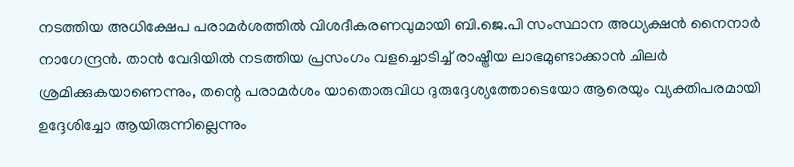നടത്തിയ അധിക്ഷേപ പരാമർശത്തിൽ വിശദീകരണവുമായി ബി.ജെ.പി സംസ്ഥാന അധ്യക്ഷൻ നൈനാർ നാഗേന്ദ്രൻ. താൻ വേദിയിൽ നടത്തിയ പ്രസംഗം വളച്ചൊടിച്ച് രാഷ്ട്രീയ ലാഭമുണ്ടാക്കാൻ ചിലർ ശ്രമിക്കുകയാണെന്നും, തന്റെ പരാമർശം യാതൊരുവിധ ദുരുദ്ദേശ്യത്തോടെയോ ആരെയും വ്യക്തിപരമായി ഉദ്ദേശിച്ചോ ആയിരുന്നില്ലെന്നും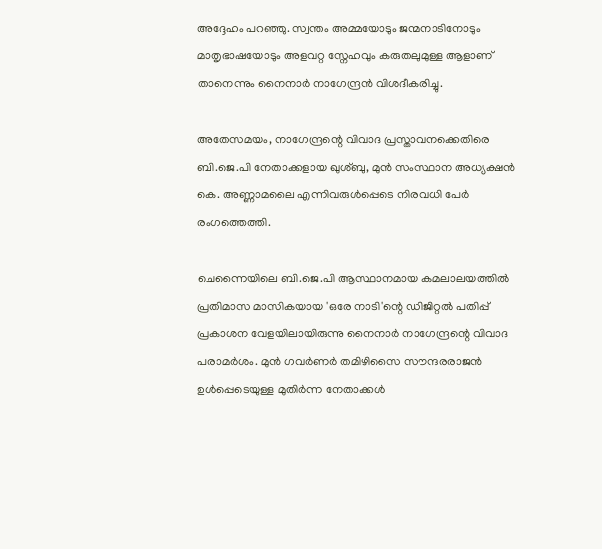അദ്ദേഹം പറഞ്ഞു. സ്വന്തം അമ്മയോടും ജന്മനാടിനോടും മാതൃഭാഷയോടും അളവറ്റ സ്നേഹവും കരുതലുമുള്ള ആളാണ് താനെന്നും നൈനാർ നാഗേന്ദ്രൻ വിശദീകരിച്ചു.

അതേസമയം, നാഗേന്ദ്രന്റെ വിവാദ പ്രസ്താവനക്കെതിരെ ബി.ജെ.പി നേതാക്കളായ ഖുശ്ബു, മുൻ സംസ്ഥാന അധ്യക്ഷൻ കെ. അണ്ണാമലൈ എന്നിവരുൾപ്പെടെ നിരവധി പേർ രംഗത്തെത്തി.

ചെന്നൈയിലെ ബി.ജെ.പി ആസ്ഥാനമായ കമലാലയത്തിൽ പ്രതിമാസ മാസികയായ 'ഒരേ നാടി'ന്റെ ഡിജിറ്റൽ പതിപ്പ് പ്രകാശന വേളയിലായിരുന്നു നൈനാർ നാഗേന്ദ്രന്റെ വിവാദ പരാമർശം. മുൻ ഗവർണർ തമിഴിസൈ സൗന്ദരരാജൻ ഉൾപ്പെടെയുള്ള മുതിർന്ന നേതാക്കൾ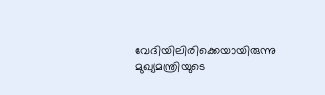വേദിയിലിരിക്കെയായിരുന്നു മുഖ്യമന്ത്രിയുടെ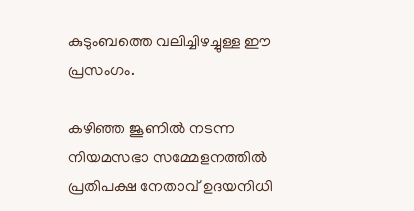കുടുംബത്തെ വലിച്ചിഴച്ചുള്ള ഈ പ്രസംഗം.

കഴിഞ്ഞ ജൂണിൽ നടന്ന നിയമസഭാ സമ്മേളനത്തിൽ പ്രതിപക്ഷ നേതാവ് ഉദയനിധി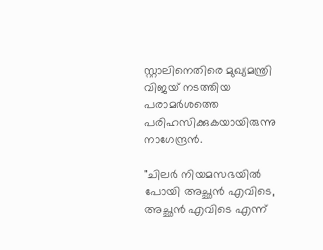സ്റ്റാലിനെതിരെ മുഖ്യമന്ത്രി വിജയ് നടത്തിയ പരാമർശത്തെ പരിഹസിക്കുകയായിരുന്നു നാഗേന്ദ്രൻ.

"ചിലർ നിയമസഭയിൽ പോയി അച്ഛൻ എവിടെ, അച്ഛൻ എവിടെ എന്ന്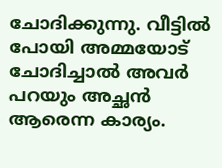ചോദിക്കുന്നു. വീട്ടിൽ പോയി അമ്മയോട് ചോദിച്ചാൽ അവർ പറയും അച്ഛൻ ആരെന്ന കാര്യം.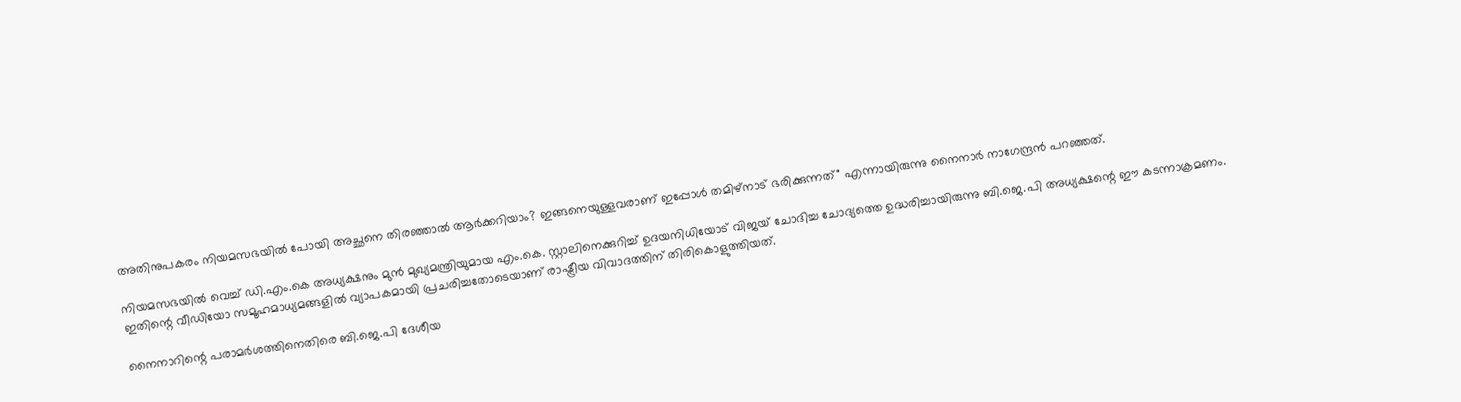അതിനുപകരം നിയമസഭയിൽ പോയി അച്ഛനെ തിരഞ്ഞാൽ ആർക്കറിയാം? ഇങ്ങനെയുള്ളവരാണ് ഇപ്പോൾ തമിഴ്‌നാട് ഭരിക്കുന്നത്" എന്നായിരുന്നു നൈനാർ നാഗേന്ദ്രൻ പറഞ്ഞത്.

നിയമസഭയിൽ വെച്ച് ഡി.എം.കെ അധ്യക്ഷനും മുൻ മുഖ്യമന്ത്രിയുമായ എം.കെ. സ്റ്റാലിനെക്കുറിച്ച് ഉദയനിധിയോട് വിജയ് ചോദിച്ച ചോദ്യത്തെ ഉദ്ധരിച്ചായിരുന്നു ബി.ജെ.പി അധ്യക്ഷന്റെ ഈ കടന്നാക്രമണം. ഇതിന്റെ വീഡിയോ സമൂഹമാധ്യമങ്ങളിൽ വ്യാപകമായി പ്രചരിച്ചതോടെയാണ് രാഷ്ട്രീയ വിവാദത്തിന് തിരികൊളുത്തിയത്.

നൈനാറിന്റെ പരാമർശത്തിനെതിരെ ബി.ജെ.പി ദേശീയ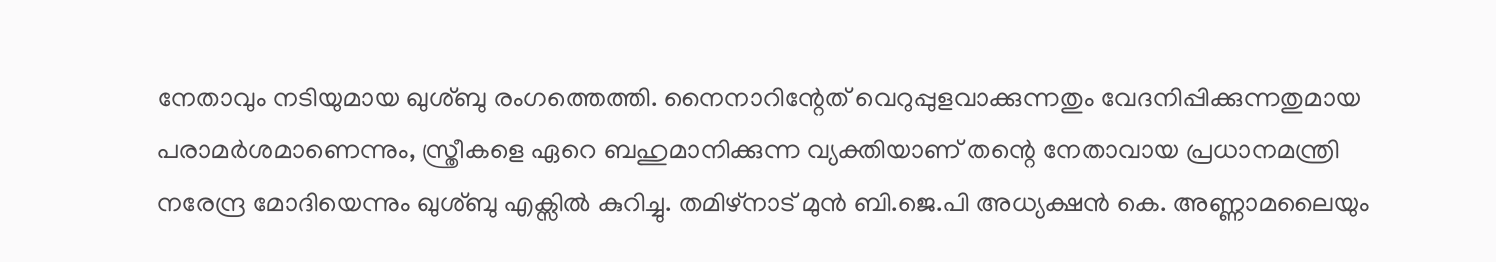നേതാവും നടിയുമായ ഖുശ്ബു രംഗത്തെത്തി. നൈനാറിന്റേത് വെറുപ്പുളവാക്കുന്നതും വേദനിപ്പിക്കുന്നതുമായ പരാമർശമാണെന്നും, സ്ത്രീകളെ ഏറെ ബഹുമാനിക്കുന്ന വ്യക്തിയാണ് തന്റെ നേതാവായ പ്രധാനമന്ത്രി നരേന്ദ്ര മോദിയെന്നും ഖുശ്ബു എക്സിൽ കുറിച്ചു. തമിഴ്നാട് മുൻ ബി.ജെ.പി അധ്യക്ഷൻ കെ. അണ്ണാമലൈയും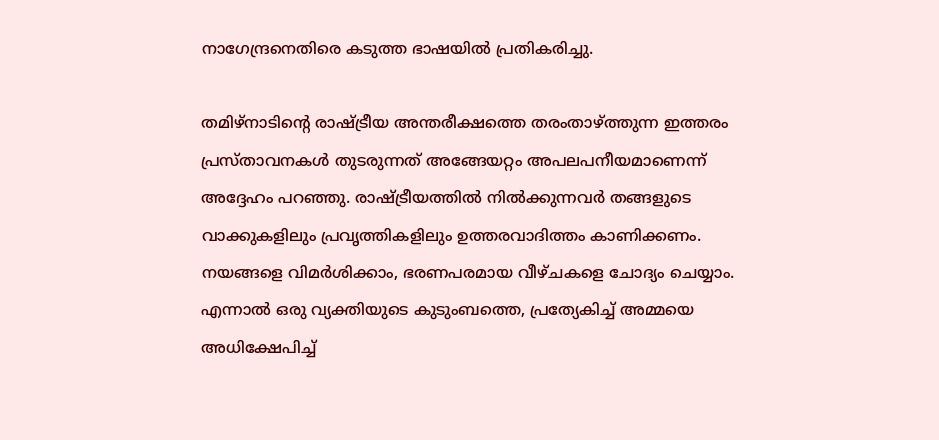നാഗേന്ദ്രനെതിരെ കടുത്ത ഭാഷയിൽ പ്രതികരിച്ചു.

തമിഴ്നാടിന്റെ രാഷ്ട്രീയ അന്തരീക്ഷത്തെ തരംതാഴ്ത്തുന്ന ഇത്തരം പ്രസ്താവനകൾ തുടരുന്നത് അങ്ങേയറ്റം അപലപനീയമാണെന്ന് അദ്ദേഹം പറഞ്ഞു. രാഷ്ട്രീയത്തിൽ നിൽക്കുന്നവർ തങ്ങളുടെ വാക്കുകളിലും പ്രവൃത്തികളിലും ഉത്തരവാദിത്തം കാണിക്കണം. നയങ്ങളെ വിമർശിക്കാം, ഭരണപരമായ വീഴ്ചകളെ ചോദ്യം ചെയ്യാം. എന്നാൽ ഒരു വ്യക്തിയുടെ കുടുംബത്തെ, പ്രത്യേകിച്ച് അമ്മയെ അധിക്ഷേപിച്ച്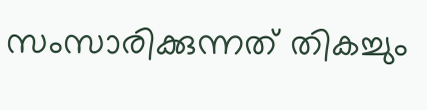സംസാരിക്കുന്നത് തികച്ചും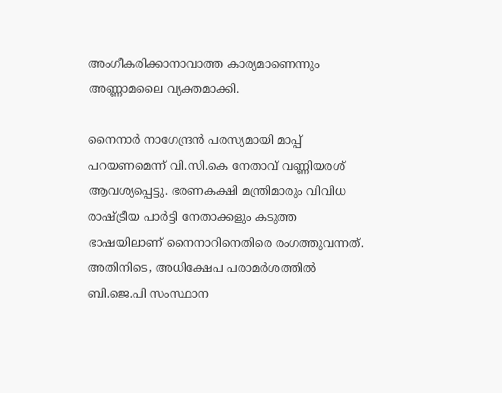അംഗീകരിക്കാനാവാത്ത കാര്യമാണെന്നും അണ്ണാമലൈ വ്യക്തമാക്കി.

നൈനാർ നാഗേന്ദ്രൻ പരസ്യമായി മാപ്പ് പറയണമെന്ന് വി.സി.കെ നേതാവ് വണ്ണിയരശ് ആവശ്യപ്പെട്ടു. ഭരണകക്ഷി മന്ത്രിമാരും വിവിധ രാഷ്ട്രീയ പാർട്ടി നേതാക്കളും കടുത്ത ഭാഷയിലാണ് നൈനാറിനെതിരെ രംഗത്തുവന്നത്. അതിനിടെ, അധിക്ഷേപ പരാമർശത്തിൽ ബി.ജെ.പി സംസ്ഥാന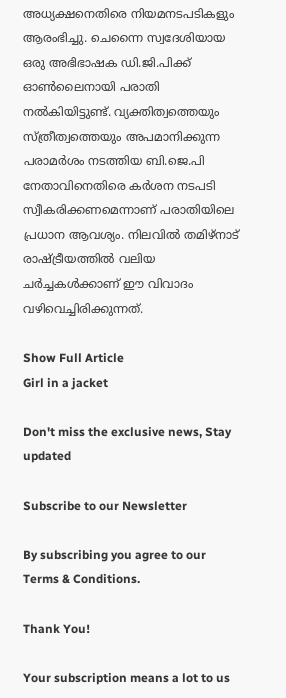അധ്യക്ഷനെതിരെ നിയമനടപടികളും ആരംഭിച്ചു. ചെന്നൈ സ്വദേശിയായ ഒരു അഭിഭാഷക ഡി.ജി.പിക്ക് ഓൺലൈനായി പരാതി നൽകിയിട്ടുണ്ട്. വ്യക്തിത്വത്തെയും സ്ത്രീത്വത്തെയും അപമാനിക്കുന്ന പരാമർശം നടത്തിയ ബി.ജെ.പി നേതാവിനെതിരെ കർശന നടപടി സ്വീകരിക്കണമെന്നാണ് പരാതിയിലെ പ്രധാന ആവശ്യം. നിലവിൽ തമിഴ്നാട് രാഷ്ട്രീയത്തിൽ വലിയ ചർച്ചകൾക്കാണ് ഈ വിവാദം വഴിവെച്ചിരിക്കുന്നത്.

Show Full Article
Girl in a jacket

Don't miss the exclusive news, Stay updated

Subscribe to our Newsletter

By subscribing you agree to our Terms & Conditions.

Thank You!

Your subscription means a lot to us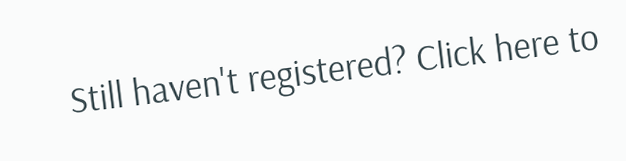Still haven't registered? Click here to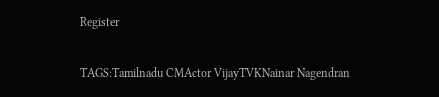Register

TAGS:Tamilnadu CMActor VijayTVKNainar Nagendran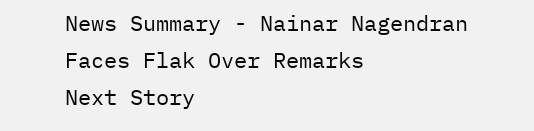News Summary - Nainar Nagendran Faces Flak Over Remarks
Next Story